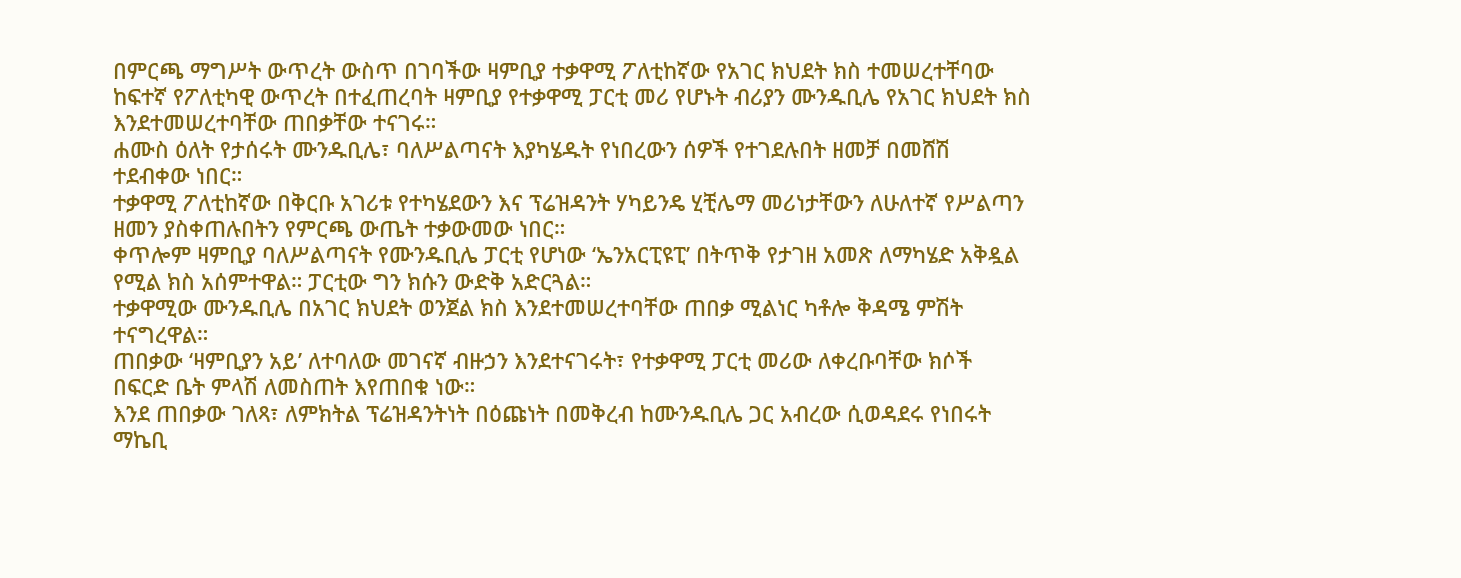በምርጫ ማግሥት ውጥረት ውስጥ በገባችው ዛምቢያ ተቃዋሚ ፖለቲከኛው የአገር ክህደት ክስ ተመሠረተቸባው
ከፍተኛ የፖለቲካዊ ውጥረት በተፈጠረባት ዛምቢያ የተቃዋሚ ፓርቲ መሪ የሆኑት ብሪያን ሙንዱቢሌ የአገር ክህደት ክስ እንደተመሠረተባቸው ጠበቃቸው ተናገሩ።
ሐሙስ ዕለት የታሰሩት ሙንዱቢሌ፣ ባለሥልጣናት እያካሄዱት የነበረውን ሰዎች የተገደሉበት ዘመቻ በመሸሽ ተደብቀው ነበር።
ተቃዋሚ ፖለቲከኛው በቅርቡ አገሪቱ የተካሄደውን እና ፕሬዝዳንት ሃካይንዴ ሂቺሌማ መሪነታቸውን ለሁለተኛ የሥልጣን ዘመን ያስቀጠሉበትን የምርጫ ውጤት ተቃውመው ነበር።
ቀጥሎም ዛምቢያ ባለሥልጣናት የሙንዱቢሌ ፓርቲ የሆነው ‘ኤንአርፒዩፒ’ በትጥቅ የታገዘ አመጽ ለማካሄድ አቅዷል የሚል ክስ አሰምተዋል። ፓርቲው ግን ክሱን ውድቅ አድርጓል።
ተቃዋሚው ሙንዱቢሌ በአገር ክህደት ወንጀል ክስ እንደተመሠረተባቸው ጠበቃ ሚልነር ካቶሎ ቅዳሜ ምሽት ተናግረዋል።
ጠበቃው ‘ዛምቢያን አይ’ ለተባለው መገናኛ ብዙኃን እንደተናገሩት፣ የተቃዋሚ ፓርቲ መሪው ለቀረቡባቸው ክሶች በፍርድ ቤት ምላሽ ለመስጠት እየጠበቁ ነው።
እንደ ጠበቃው ገለጻ፣ ለምክትል ፕሬዝዳንትነት በዕጩነት በመቅረብ ከሙንዱቢሌ ጋር አብረው ሲወዳደሩ የነበሩት ማኬቢ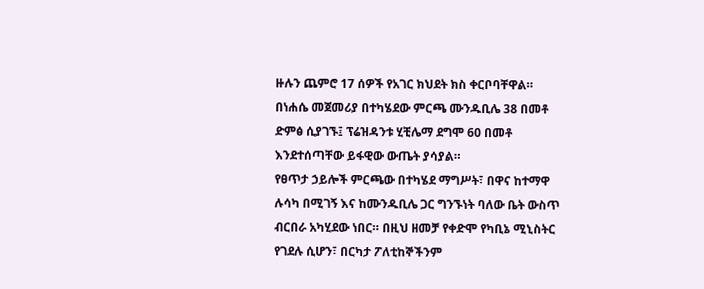ዙሉን ጨምሮ 17 ሰዎች የአገር ክህደት ክስ ቀርቦባቸዋል።
በነሐሴ መጀመሪያ በተካሄደው ምርጫ ሙንዱቢሌ 38 በመቶ ድምፅ ሲያገኙ፤ ፕሬዝዳንቱ ሂቺሌማ ደግሞ 60 በመቶ እንደተሰጣቸው ይፋዊው ውጤት ያሳያል።
የፀጥታ ኃይሎች ምርጫው በተካሄደ ማግሥት፣ በዋና ከተማዋ ሉሳካ በሚገኝ እና ከሙንዱቢሌ ጋር ግንኙነት ባለው ቤት ውስጥ ብርበራ አካሂደው ነበር። በዚህ ዘመቻ የቀድሞ የካቢኔ ሚኒስትር የገደሉ ሲሆን፣ በርካታ ፖለቲከኞችንም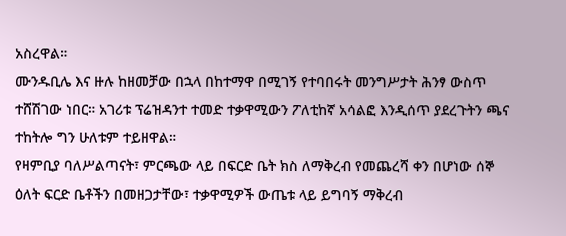አስረዋል።
ሙንዱቢሌ እና ዙሉ ከዘመቻው በኋላ በከተማዋ በሚገኝ የተባበሩት መንግሥታት ሕንፃ ውስጥ ተሸሽገው ነበር። አገሪቱ ፕሬዝዳንተ ተመድ ተቃዋሚውን ፖለቲከኛ አሳልፎ እንዲሰጥ ያደረጉትን ጫና ተከትሎ ግን ሁለቱም ተይዘዋል።
የዛምቢያ ባለሥልጣናት፣ ምርጫው ላይ በፍርድ ቤት ክስ ለማቅረብ የመጨረሻ ቀን በሆነው ሰኞ ዕለት ፍርድ ቤቶችን በመዘጋታቸው፣ ተቃዋሚዎች ውጤቱ ላይ ይግባኝ ማቅረብ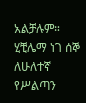አልቻሉም።
ሂቺሌማ ነገ ሰኞ ለሁለተኛ የሥልጣን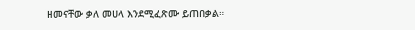ዘመናቸው ቃለ መሀላ እንደሚፈጽሙ ይጠበቃል።